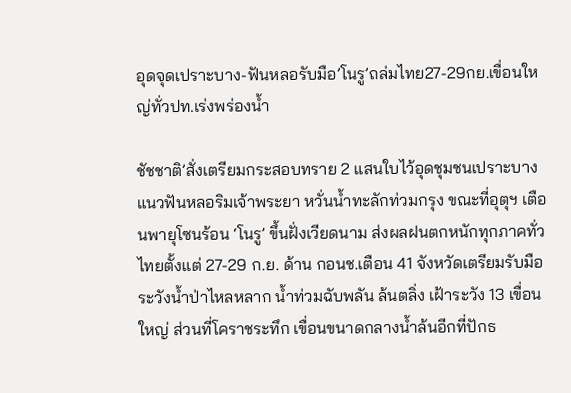อุดจุดเปราะบาง-ฟันหลอรับมือ’โนรู’ถล่มไทย27-29กย.เขื่อนใหญ่ทั่วปท.เร่งพร่องน้ำ

ชัชชาติ’สั่งเตรียมกระสอบทราย 2 แสนใบไว้อุดชุมชนเปราะบาง แนวฟันหลอริมเจ้าพระยา หวั่นน้ำทะลักท่วมกรุง ขณะที่อุตุฯ เตือนพายุโซนร้อน ‘โนรู’ ขึ้นฝั่งเวียดนาม ส่งผลฝนตกหนักทุกภาคทั่วไทยตั้งแต่ 27-29 ก.ย. ด้าน กอนช.เตือน 41 จังหวัดเตรียมรับมือ ระวังน้ำป่าไหลหลาก น้ำท่วมฉับพลัน ล้นตลิ่ง เฝ้าระวัง 13 เขื่อนใหญ่ ส่วนที่โคราชระทึก เขื่อนขนาดกลางน้ำล้นอีกที่ปักธ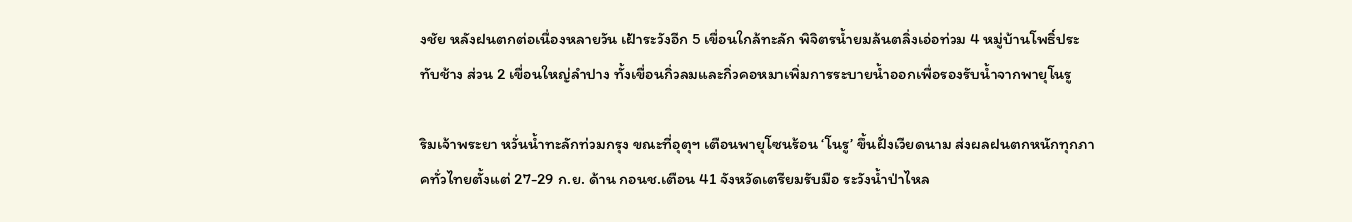งชัย หลังฝนตกต่อเนื่องหลายวัน เฝ้าระวังอีก 5 เขื่อนใกล้ทะลัก พิจิตรน้ำยมล้นตลิ่งเอ่อท่วม 4 หมู่บ้านโพธิ์ประทับช้าง ส่วน 2 เขื่อนใหญ่ลำปาง ทั้งเขื่อนกิ่วลมและกิ่วคอหมาเพิ่มการระบายน้ำออกเพื่อรองรับน้ำจากพายุโนรู

ริมเจ้าพระยา หวั่นน้ำทะลักท่วมกรุง ขณะที่อุตุฯ เตือนพายุโซนร้อน ‘โนรู’ ขึ้นฝั่งเวียดนาม ส่งผลฝนตกหนักทุกภาคทั่วไทยตั้งแต่ 27-29 ก.ย. ด้าน กอนช.เตือน 41 จังหวัดเตรียมรับมือ ระวังน้ำป่าไหล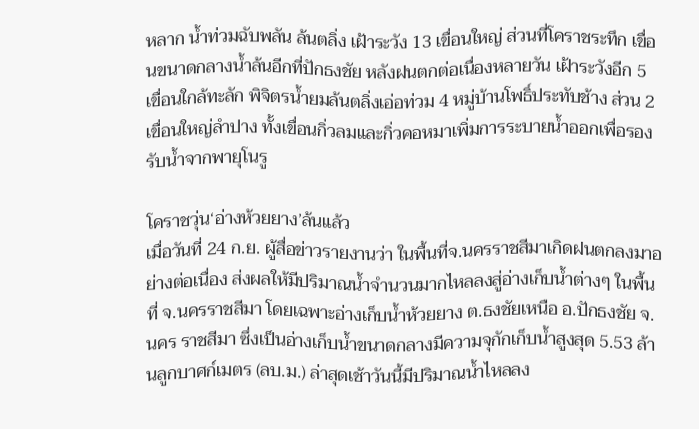หลาก น้ำท่วมฉับพลัน ล้นตลิ่ง เฝ้าระวัง 13 เขื่อนใหญ่ ส่วนที่โคราชระทึก เขื่อนขนาดกลางน้ำล้นอีกที่ปักธงชัย หลังฝนตกต่อเนื่องหลายวัน เฝ้าระวังอีก 5 เขื่อนใกล้ทะลัก พิจิตรน้ำยมล้นตลิ่งเอ่อท่วม 4 หมู่บ้านโพธิ์ประทับช้าง ส่วน 2 เขื่อนใหญ่ลำปาง ทั้งเขื่อนกิ่วลมและกิ่วคอหมาเพิ่มการระบายน้ำออกเพื่อรองรับน้ำจากพายุโนรู

โคราชวุ่น‘อ่างห้วยยาง’ล้นแล้ว
เมื่อวันที่ 24 ก.ย. ผู้สื่อข่าวรายงานว่า ในพื้นที่จ.นครราชสีมาเกิดฝนตกลงมาอย่างต่อเนื่อง ส่งผลให้มีปริมาณน้ำจำนวนมากไหลลงสู่อ่างเก็บน้ำต่างๆ ในพื้นที่ จ.นครราชสีมา โดยเฉพาะอ่างเก็บน้ำห้วยยาง ต.ธงชัยเหนือ อ.ปักธงชัย จ.นคร ราชสีมา ซึ่งเป็นอ่างเก็บน้ำขนาดกลางมีความจุกักเก็บน้ำสูงสุด 5.53 ล้านลูกบาศก์เมตร (ลบ.ม.) ล่าสุดเช้าวันนี้มีปริมาณน้ำไหลลง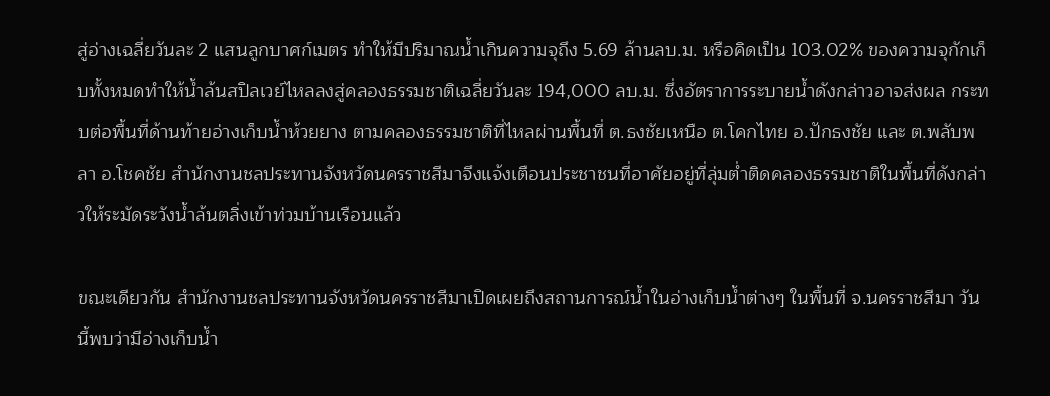สู่อ่างเฉลี่ยวันละ 2 แสนลูกบาศก์เมตร ทำให้มีปริมาณน้ำเกินความจุถึง 5.69 ล้านลบ.ม. หรือคิดเป็น 103.02% ของความจุกักเก็บทั้งหมดทำให้น้ำล้นสปิลเวย์ไหลลงสู่คลองธรรมชาติเฉลี่ยวันละ 194,000 ลบ.ม. ซึ่งอัตราการระบายน้ำดังกล่าวอาจส่งผล กระทบต่อพื้นที่ด้านท้ายอ่างเก็บน้ำห้วยยาง ตามคลองธรรมชาติที่ไหลผ่านพื้นที่ ต.ธงชัยเหนือ ต.โคกไทย อ.ปักธงชัย และ ต.พลับพลา อ.โชคชัย สำนักงานชลประทานจังหวัดนครราชสีมาจึงแจ้งเตือนประชาชนที่อาศัยอยู่ที่ลุ่มต่ำติดคลองธรรมชาติในพื้นที่ดังกล่าวให้ระมัดระวังน้ำล้นตลิ่งเข้าท่วมบ้านเรือนแล้ว

ขณะเดียวกัน สำนักงานชลประทานจังหวัดนครราชสีมาเปิดเผยถึงสถานการณ์น้ำในอ่างเก็บน้ำต่างๆ ในพื้นที่ จ.นครราชสีมา วันนี้พบว่ามีอ่างเก็บน้ำ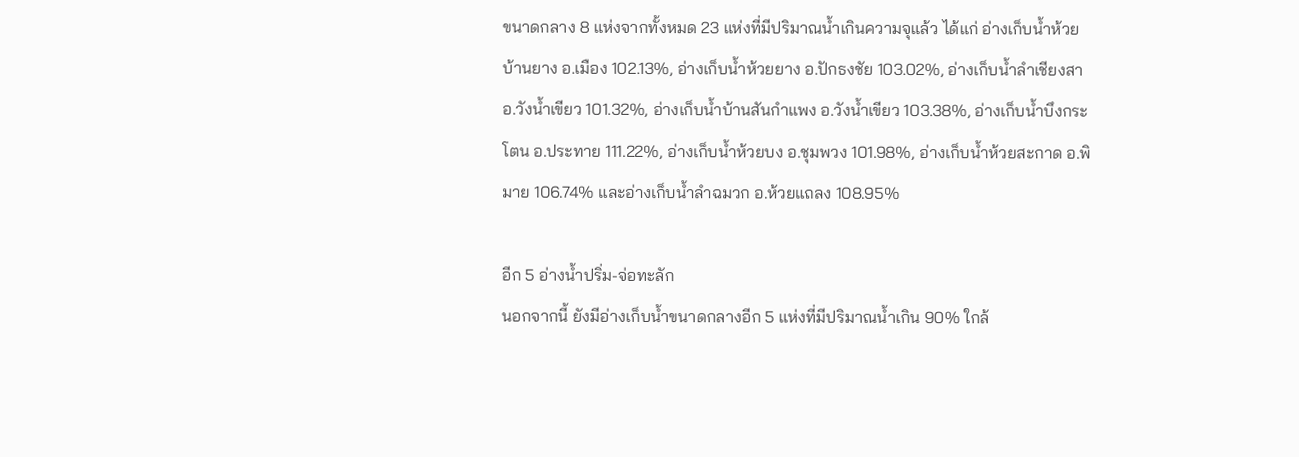ขนาดกลาง 8 แห่งจากทั้งหมด 23 แห่งที่มีปริมาณน้ำเกินความจุแล้ว ได้แก่ อ่างเก็บน้ำห้วยบ้านยาง อ.เมือง 102.13%, อ่างเก็บน้ำห้วยยาง อ.ปักธงชัย 103.02%, อ่างเก็บน้ำลำเชียงสา อ.วังน้ำเขียว 101.32%, อ่างเก็บน้ำบ้านสันกำแพง อ.วังน้ำเขียว 103.38%, อ่างเก็บน้ำบึงกระโตน อ.ประทาย 111.22%, อ่างเก็บน้ำห้วยบง อ.ชุมพวง 101.98%, อ่างเก็บน้ำห้วยสะกาด อ.พิมาย 106.74% และอ่างเก็บน้ำลำฉมวก อ.ห้วยแถลง 108.95%

อีก 5 อ่างน้ำปริ่ม-จ่อทะลัก
นอกจากนี้ ยังมีอ่างเก็บน้ำขนาดกลางอีก 5 แห่งที่มีปริมาณน้ำเกิน 90% ใกล้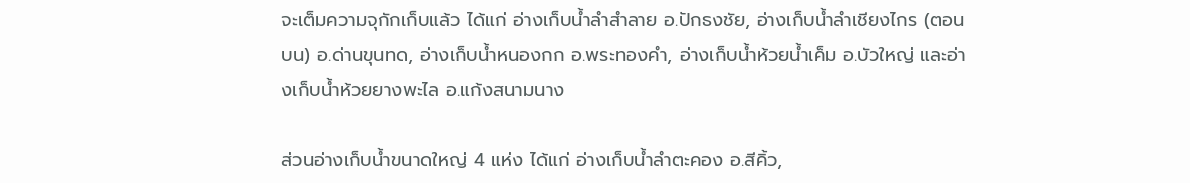จะเต็มความจุกักเก็บแล้ว ได้แก่ อ่างเก็บน้ำลำสำลาย อ.ปักธงชัย, อ่างเก็บน้ำลำเชียงไกร (ตอนบน) อ.ด่านขุนทด, อ่างเก็บน้ำหนองกก อ.พระทองคำ, อ่างเก็บน้ำห้วยน้ำเค็ม อ.บัวใหญ่ และอ่างเก็บน้ำห้วยยางพะไล อ.แก้งสนามนาง

ส่วนอ่างเก็บน้ำขนาดใหญ่ 4 แห่ง ได้แก่ อ่างเก็บน้ำลำตะคอง อ.สีคิ้ว,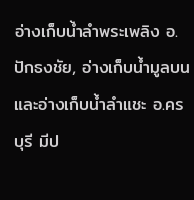อ่างเก็บน้ำลำพระเพลิง อ.ปักธงชัย, อ่างเก็บน้ำมูลบน และอ่างเก็บน้ำลำแชะ อ.ครบุรี มีป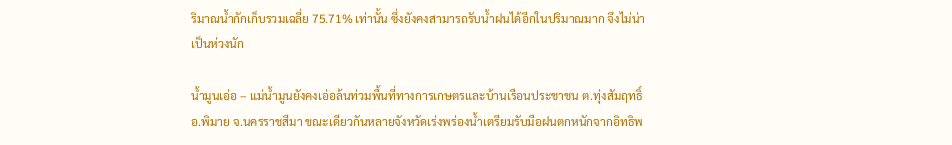ริมาณน้ำกักเก็บรวมเฉลี่ย 75.71% เท่านั้น ซึ่งยังคงสามารถรับน้ำฝนได้อีกในปริมาณมาก จึงไม่น่าเป็นห่วงนัก

น้ำมูนเอ่อ – แม่น้ำมูนยังคงเอ่อล้นท่วมพื้นที่ทางการเกษตรและบ้านเรือนประชาชน ต.ทุ่งสัมฤทธิ์ อ.พิมาย จ.นครราชสีมา ขณะเดียวกันหลายจังหวัดเร่งพร่องน้ำเตรียมรับมือฝนตกหนักจากอิทธิพ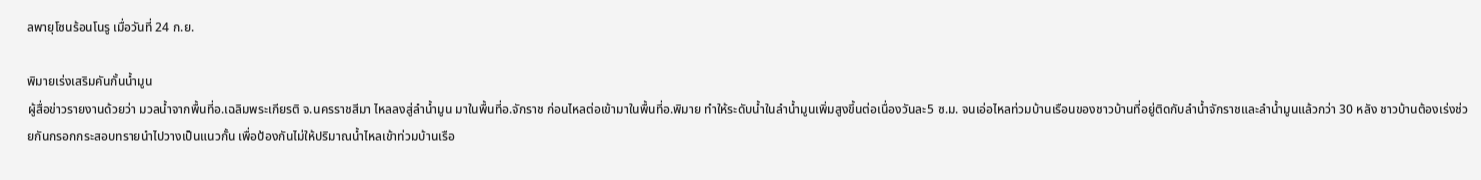ลพายุโซนร้อนโนรู เมื่อวันที่ 24 ก.ย.

พิมายเร่งเสริมคันกั้นน้ำมูน
ผู้สื่อข่าวรายงานด้วยว่า มวลน้ำจากพื้นที่อ.เฉลิมพระเกียรติ จ.นครราชสีมา ไหลลงสู่ลำน้ำมูน มาในพื้นที่อ.จักราช ก่อนไหลต่อเข้ามาในพื้นที่อ.พิมาย ทำให้ระดับน้ำในลำน้ำมูนเพิ่มสูงขึ้นต่อเนื่องวันละ5 ซ.ม. จนเอ่อไหลท่วมบ้านเรือนของชาวบ้านที่อยู่ติดกับลำน้ำจักราชและลำน้ำมูนแล้วกว่า 30 หลัง ชาวบ้านต้องเร่งช่วยกันกรอกกระสอบทรายนำไปวางเป็นแนวกั้น เพื่อป้องกันไม่ให้ปริมาณน้ำไหลเข้าท่วมบ้านเรือ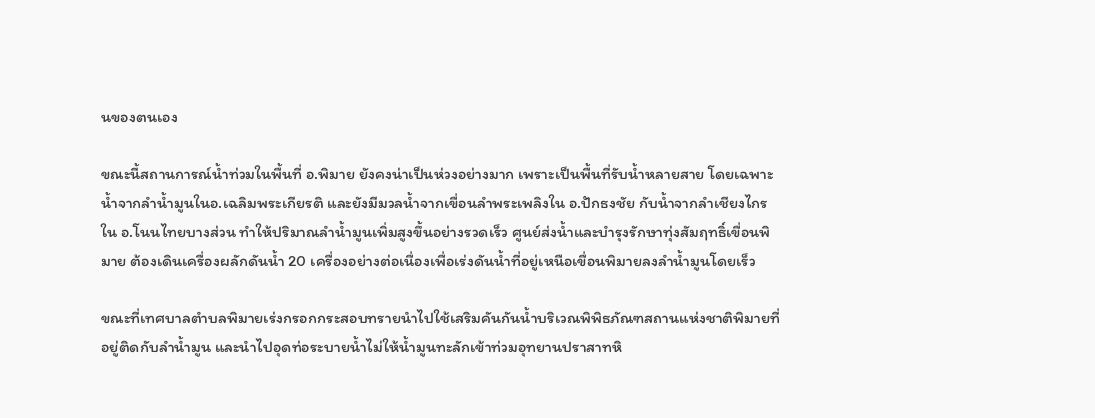นของตนเอง

ขณะนี้สถานการณ์น้ำท่วมในพื้นที่ อ.พิมาย ยังคงน่าเป็นห่วงอย่างมาก เพราะเป็นพื้นที่รับน้ำหลายสาย โดยเฉพาะน้ำจากลำน้ำมูนในอ.เฉลิมพระเกียรติ และยังมีมวลน้ำจากเขื่อนลำพระเพลิงใน อ.ปักธงชัย กับน้ำจากลำเชียงไกร ใน อ.โนนไทยบางส่วน ทำให้ปริมาณลำน้ำมูนเพิ่มสูงขึ้นอย่างรวดเร็ว ศูนย์ส่งน้ำและบำรุงรักษาทุ่งสัมฤทธิ์เขื่อนพิมาย ต้องเดินเครื่องผลักดันน้ำ 20 เครื่องอย่างต่อเนื่องเพื่อเร่งดันน้ำที่อยู่เหนือเขื่อนพิมายลงลำน้ำมูนโดยเร็ว

ขณะที่เทศบาลตำบลพิมายเร่งกรอกกระสอบทรายนำไปใช้เสริมคันกันน้ำบริเวณพิพิธภัณฑสถานแห่งชาติพิมายที่อยู่ติดกับลำน้ำมูน และนำไปอุดท่อระบายน้ำไม่ให้น้ำมูนทะลักเข้าท่วมอุทยานปราสาทหิ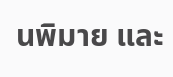นพิมาย และ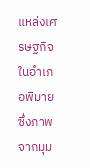แหล่งเศรษฐกิจในอำเภอพิมาย ซึ่งภาพจากมุม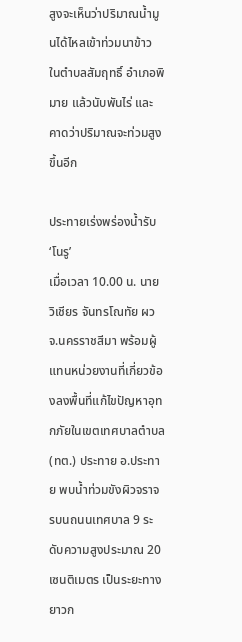สูงจะเห็นว่าปริมาณน้ำมูนได้ไหลเข้าท่วมนาข้าว ในตำบลสัมฤทธิ์ อำเภอพิมาย แล้วนับพันไร่ และคาดว่าปริมาณจะท่วมสูงขึ้นอีก

ประทายเร่งพร่องน้ำรับ‘โนรู’
เมื่อเวลา 10.00 น. นายวิเชียร จันทรโณทัย ผวจ.นครราชสีมา พร้อมผู้แทนหน่วยงานที่เกี่ยวข้องลงพื้นที่แก้ไขปัญหาอุทกภัยในเขตเทศบาลตำบล (ทต.) ประทาย อ.ประทาย พบน้ำท่วมขังผิวจราจรบนถนนเทศบาล 9 ระดับความสูงประมาณ 20 เซนติเมตร เป็นระยะทางยาวก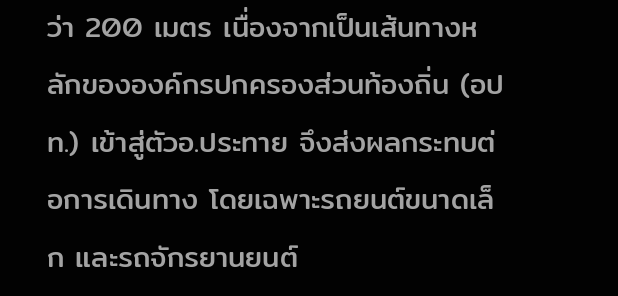ว่า 200 เมตร เนื่องจากเป็นเส้นทางหลักขององค์กรปกครองส่วนท้องถิ่น (อปท.) เข้าสู่ตัวอ.ประทาย จึงส่งผลกระทบต่อการเดินทาง โดยเฉพาะรถยนต์ขนาดเล็ก และรถจักรยานยนต์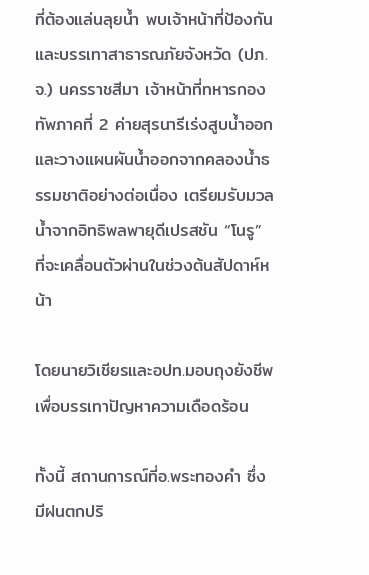ที่ต้องแล่นลุยน้ำ พบเจ้าหน้าที่ป้องกันและบรรเทาสาธารณภัยจังหวัด (ปภ.จ.) นครราชสีมา เจ้าหน้าที่ทหารกองทัพภาคที่ 2 ค่ายสุรนารีเร่งสูบน้ำออกและวางแผนผันน้ำออกจากคลองน้ำธรรมชาติอย่างต่อเนื่อง เตรียมรับมวลน้ำจากอิทธิพลพายุดีเปรสชัน “โนรู” ที่จะเคลื่อนตัวผ่านในช่วงต้นสัปดาห์หน้า

โดยนายวิเชียรและอปท.มอบถุงยังชีพเพื่อบรรเทาปัญหาความเดือดร้อน

ทั้งนี้ สถานการณ์ที่อ.พระทองคำ ซึ่งมีฝนตกปริ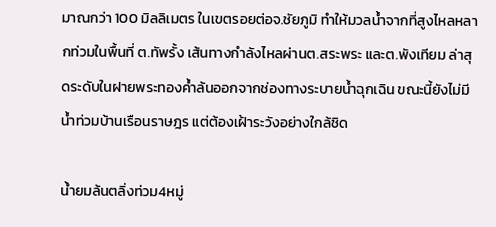มาณกว่า 100 มิลลิเมตร ในเขตรอยต่อจ.ชัยภูมิ ทำให้มวลน้ำจากที่สูงไหลหลากท่วมในพื้นที่ ต.ทัพรั้ง เส้นทางกำลังไหลผ่านต.สระพระ และต.พังเทียม ล่าสุดระดับในฝายพระทองค้ำล้นออกจากช่องทางระบายน้ำฉุกเฉิน ขณะนี้ยังไม่มีน้ำท่วมบ้านเรือนราษฎร แต่ต้องเฝ้าระวังอย่างใกล้ชิด

น้ำยมล้นตลิ่งท่วม4หมู่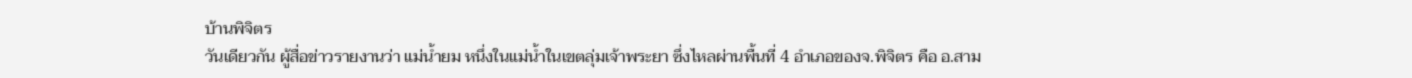บ้านพิจิตร
วันเดียวกัน ผู้สื่อข่าวรายงานว่า แม่น้ำยม หนึ่งในแม่น้ำในเขตลุ่มเจ้าพระยา ซึ่งไหลผ่านพื้นที่ 4 อำเภอของจ.พิจิตร คือ อ.สาม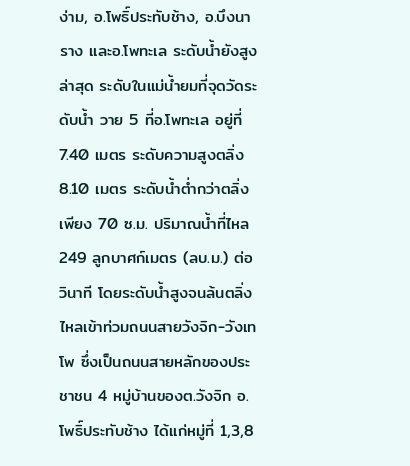ง่าม, อ.โพธิ์ประทับช้าง, อ.บึงนาราง และอ.โพทะเล ระดับน้ำยังสูง ล่าสุด ระดับในแม่น้ำยมที่จุดวัดระดับน้ำ วาย 5 ที่อ.โพทะเล อยู่ที่ 7.40 เมตร ระดับความสูงตลิ่ง 8.10 เมตร ระดับน้ำต่ำกว่าตลิ่งเพียง 70 ซ.ม. ปริมาณน้ำที่ไหล 249 ลูกบาศก์เมตร (ลบ.ม.) ต่อวินาที โดยระดับน้ำสูงจนล้นตลิ่งไหลเข้าท่วมถนนสายวังจิก-วังเทโพ ซึ่งเป็นถนนสายหลักของประชาชน 4 หมู่บ้านของต.วังจิก อ.โพธิ์ประทับช้าง ได้แก่หมู่ที่ 1,3,8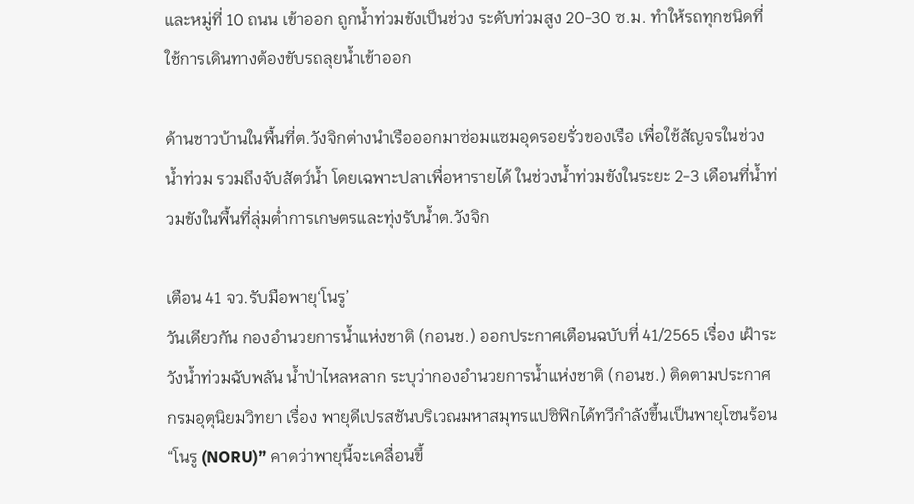และหมู่ที่ 10 ถนน เข้าออก ถูกน้ำท่วมขังเป็นช่วง ระดับท่วมสูง 20-30 ซ.ม. ทำให้รถทุกชนิดที่ใช้การเดินทางต้องขับรถลุยน้ำเข้าออก

ด้านชาวบ้านในพื้นที่ต.วังจิกต่างนำเรือออกมาซ่อมแซมอุดรอยรั่วของเรือ เพื่อใช้สัญจรในช่วงน้ำท่วม รวมถึงจับสัตว์น้ำ โดยเฉพาะปลาเพื่อหารายได้ ในช่วงน้ำท่วมขังในระยะ 2-3 เดือนที่น้ำท่วมขังในพื้นที่ลุ่มต่ำการเกษตรและทุ่งรับน้ำต.วังจิก

เตือน 41 จว.รับมือพายุ‘โนรู’
วันเดียวกัน กองอำนวยการน้ำแห่งชาติ (กอนช.) ออกประกาศเตือนฉบับที่ 41/2565 เรื่อง เฝ้าระวังน้ำท่วมฉับพลัน น้ำป่าไหลหลาก ระบุว่ากองอำนวยการน้ำแห่งชาติ (กอนช.) ติดตามประกาศกรมอุตุนิยมวิทยา เรื่อง พายุดีเปรสชันบริเวณมหาสมุทรแปซิฟิกได้ทวีกำลังขึ้นเป็นพายุโซนร้อน “โนรู (NORU)” คาดว่าพายุนี้จะเคลื่อนขึ้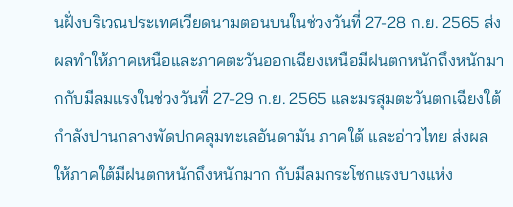นฝั่งบริเวณประเทศเวียดนามตอนบนในช่วงวันที่ 27-28 ก.ย. 2565 ส่งผลทำให้ภาคเหนือและภาคตะวันออกเฉียงเหนือมีฝนตกหนักถึงหนักมากกับมีลมแรงในช่วงวันที่ 27-29 ก.ย. 2565 และมรสุมตะวันตกเฉียงใต้กำลังปานกลางพัดปกคลุมทะเลอันดามัน ภาคใต้ และอ่าวไทย ส่งผลให้ภาคใต้มีฝนตกหนักถึงหนักมาก กับมีลมกระโชกแรงบางแห่ง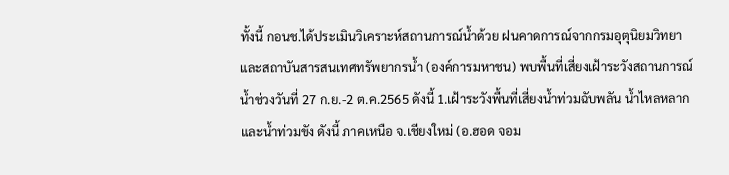ทั้งนี้ กอนช.ได้ประเมินวิเคราะห์สถานการณ์น้ำด้วย ฝนคาดการณ์จากกรมอุตุนิยมวิทยาและสถาบันสารสนเทศทรัพยากรน้ำ (องค์การมหาชน) พบพื้นที่เสี่ยงเฝ้าระวังสถานการณ์น้ำช่วงวันที่ 27 ก.ย.-2 ต.ค.2565 ดังนี้ 1.เฝ้าระวังพื้นที่เสี่ยงน้ำท่วมฉับพลัน น้ำไหลหลาก และน้ำท่วมขัง ดังนี้ ภาคเหนือ จ.เชียงใหม่ (อ.ฮอด จอม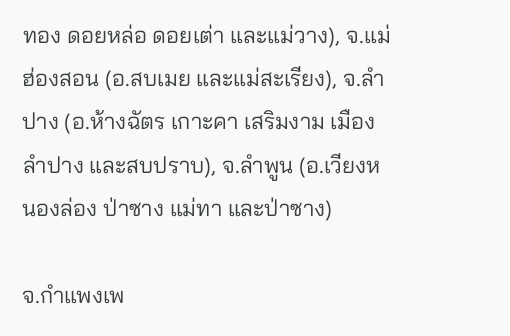ทอง ดอยหล่อ ดอยเต่า และแม่วาง), จ.แม่ฮ่องสอน (อ.สบเมย และแม่สะเรียง), จ.ลำปาง (อ.ห้างฉัตร เกาะคา เสริมงาม เมืองลำปาง และสบปราบ), จ.ลำพูน (อ.เวียงหนองล่อง ป่าซาง แม่ทา และป่าซาง)

จ.กำแพงเพ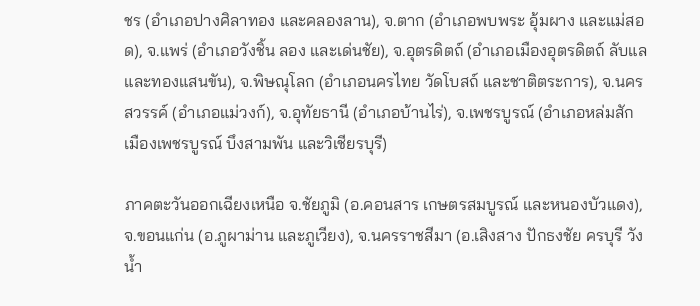ชร (อำเภอปางศิลาทอง และคลองลาน), จ.ตาก (อำเภอพบพระ อุ้มผาง และแม่สอด), จ.แพร่ (อำเภอวังชิ้น ลอง และเด่นชัย), จ.อุตรดิตถ์ (อำเภอเมืองอุตรดิตถ์ ลับแล และทองแสนขัน), จ.พิษณุโลก (อำเภอนครไทย วัดโบสถ์ และชาติตระการ), จ.นครสวรรค์ (อำเภอแม่วงก์), จ.อุทัยธานี (อำเภอบ้านไร่), จ.เพชรบูรณ์ (อำเภอหล่มสัก เมืองเพชรบูรณ์ บึงสามพัน และวิเชียรบุรี)

ภาคตะวันออกเฉียงเหนือ จ.ชัยภูมิ (อ.คอนสาร เกษตรสมบูรณ์ และหนองบัวแดง), จ.ขอนแก่น (อ.ภูผาม่าน และภูเวียง), จ.นครราชสีมา (อ.เสิงสาง ปักธงชัย ครบุรี วังน้ำ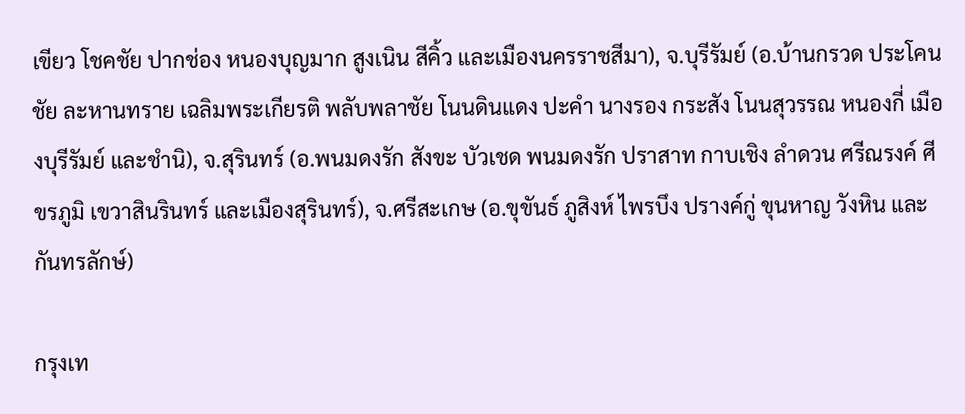เขียว โชคชัย ปากช่อง หนองบุญมาก สูงเนิน สีคิ้ว และเมืองนครราชสีมา), จ.บุรีรัมย์ (อ.บ้านกรวด ประโคนชัย ละหานทราย เฉลิมพระเกียรติ พลับพลาชัย โนนดินแดง ปะคำ นางรอง กระสัง โนนสุวรรณ หนองกี่ เมืองบุรีรัมย์ และชำนิ), จ.สุรินทร์ (อ.พนมดงรัก สังขะ บัวเชด พนมดงรัก ปราสาท กาบเชิง ลำดวน ศรีณรงค์ ศีขรภูมิ เขวาสินรินทร์ และเมืองสุรินทร์), จ.ศรีสะเกษ (อ.ขุขันธ์ ภูสิงห์ ไพรบึง ปรางค์กู่ ขุนหาญ วังหิน และกันทรลักษ์)

กรุงเท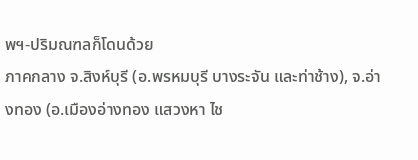พฯ-ปริมณฑลก็โดนด้วย
ภาคกลาง จ.สิงห์บุรี (อ.พรหมบุรี บางระจัน และท่าช้าง), จ.อ่างทอง (อ.เมืองอ่างทอง แสวงหา ไช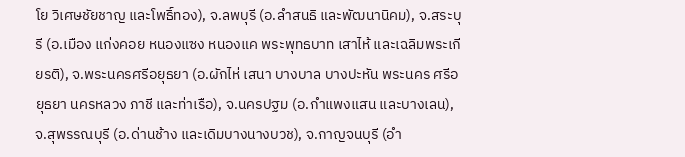โย วิเศษชัยชาญ และโพธิ์ทอง), จ.ลพบุรี (อ.ลำสนธิ และพัฒนานิคม), จ.สระบุรี (อ.เมือง แก่งคอย หนองแซง หนองแค พระพุทธบาท เสาไห้ และเฉลิมพระเกียรติ), จ.พระนครศรีอยุธยา (อ.ผักไห่ เสนา บางบาล บางปะหัน พระนคร ศรีอยุธยา นครหลวง ภาชี และท่าเรือ), จ.นครปฐม (อ.กำแพงแสน และบางเลน), จ.สุพรรณบุรี (อ.ด่านช้าง และเดิมบางนางบวช), จ.กาญจนบุรี (อำ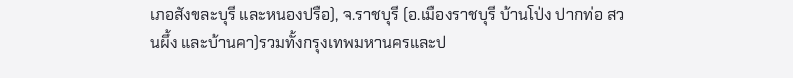เภอสังขละบุรี และหนองปรือ), จ.ราชบุรี (อ.เมืองราชบุรี บ้านโป่ง ปากท่อ สวนผึ้ง และบ้านคา)รวมทั้งกรุงเทพมหานครและป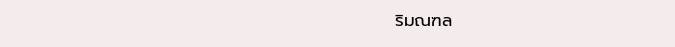ริมณฑล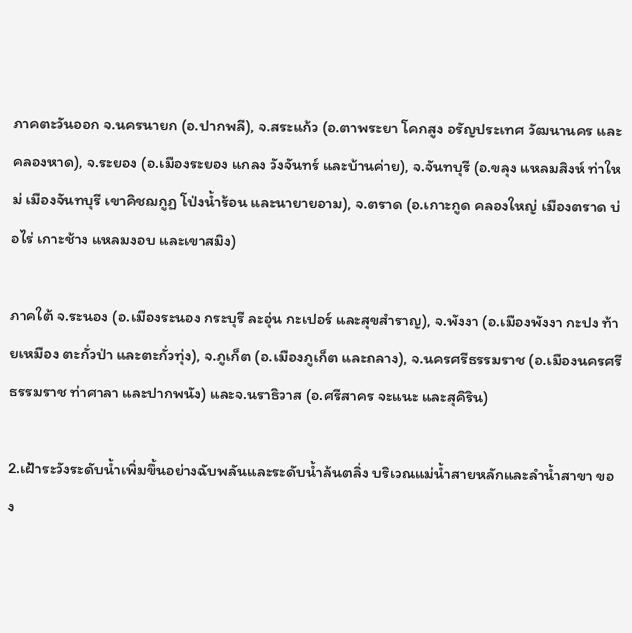ภาคตะวันออก จ.นครนายก (อ.ปากพลี), จ.สระแก้ว (อ.ตาพระยา โคกสูง อรัญประเทศ วัฒนานคร และคลองหาด), จ.ระยอง (อ.เมืองระยอง แกลง วังจันทร์ และบ้านค่าย), จ.จันทบุรี (อ.ขลุง แหลมสิงห์ ท่าใหม่ เมืองจันทบุรี เขาคิชฌกูฏ โป่งน้ำร้อน และนายายอาม), จ.ตราด (อ.เกาะกูด คลองใหญ่ เมืองตราด บ่อไร่ เกาะช้าง แหลมงอบ และเขาสมิง)

ภาคใต้ จ.ระนอง (อ.เมืองระนอง กระบุรี ละอุ่น กะเปอร์ และสุขสำราญ), จ.พังงา (อ.เมืองพังงา กะปง ท้ายเหมือง ตะกั่วป่า และตะกั่วทุ่ง), จ.ภูเก็ต (อ.เมืองภูเก็ต และถลาง), จ.นครศรีธรรมราช (อ.เมืองนครศรีธรรมราช ท่าศาลา และปากพนัง) และจ.นราธิวาส (อ.ศรีสาคร จะแนะ และสุคิริน)

2.เฝ้าระวังระดับน้ำเพิ่มขึ้นอย่างฉับพลันและระดับน้ำล้นตลิ่ง บริเวณแม่น้ำสายหลักและลำน้ำสาขา ของ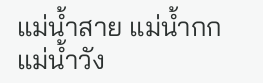แม่น้ำสาย แม่น้ำกก แม่น้ำวัง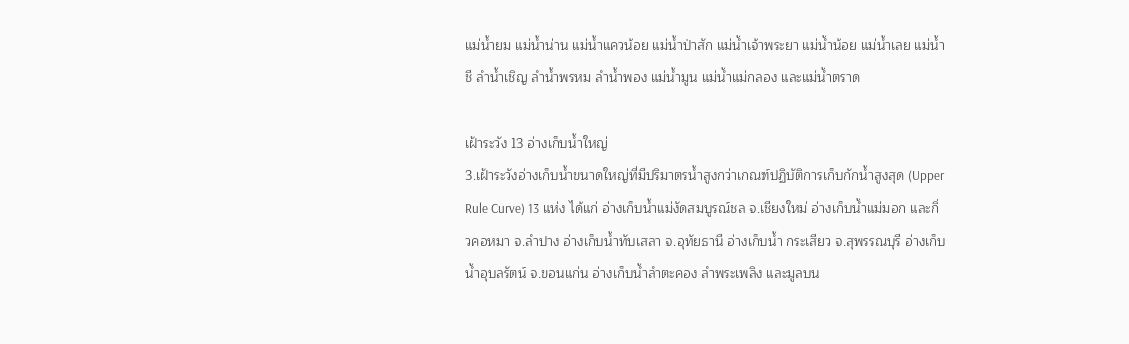แม่น้ำยม แม่น้ำน่าน แม่น้ำแควน้อย แม่น้ำป่าสัก แม่น้ำเจ้าพระยา แม่น้ำน้อย แม่น้ำเลย แม่น้ำชี ลำน้ำเชิญ ลำน้ำพรหม ลำน้ำพอง แม่น้ำมูน แม่น้ำแม่กลอง และแม่น้ำตราด

เฝ้าระวัง 13 อ่างเก็บน้ำใหญ่
3.เฝ้าระวังอ่างเก็บน้ำขนาดใหญ่ที่มีปริมาตรน้ำสูงกว่าเกณฑ์ปฏิบัติการเก็บกักน้ำสูงสุด (Upper Rule Curve) 13 แห่ง ได้แก่ อ่างเก็บน้ำแม่งัดสมบูรณ์ชล จ.เชียงใหม่ อ่างเก็บน้ำแม่มอก และกิ่วคอหมา จ.ลำปาง อ่างเก็บน้ำทับเสลา จ.อุทัยธานี อ่างเก็บน้ำ กระเสียว จ.สุพรรณบุรี อ่างเก็บน้ำอุบลรัตน์ จ.ขอนแก่น อ่างเก็บน้ำลำตะคอง ลำพระเพลิง และมูลบน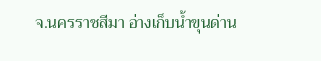จ.นครราชสีมา อ่างเก็บน้ำขุนด่าน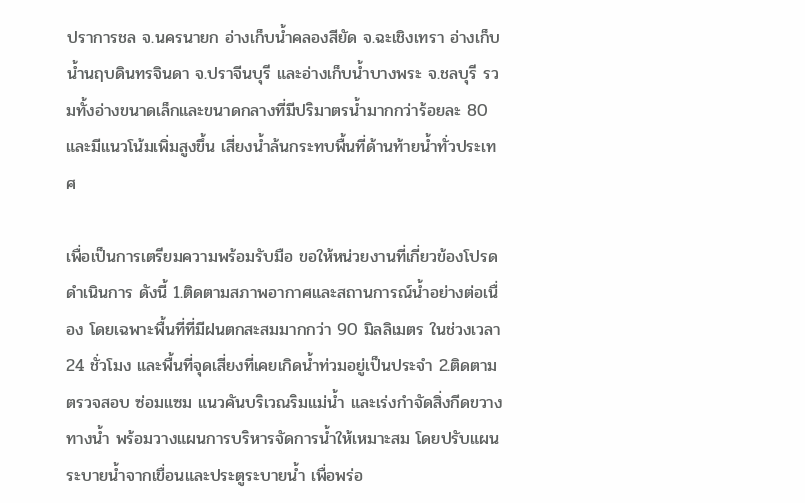ปราการชล จ.นครนายก อ่างเก็บน้ำคลองสียัด จ.ฉะเชิงเทรา อ่างเก็บน้ำนฤบดินทรจินดา จ.ปราจีนบุรี และอ่างเก็บน้ำบางพระ จ.ชลบุรี รวมทั้งอ่างขนาดเล็กและขนาดกลางที่มีปริมาตรน้ำมากกว่าร้อยละ 80 และมีแนวโน้มเพิ่มสูงขึ้น เสี่ยงน้ำล้นกระทบพื้นที่ด้านท้ายน้ำทั่วประเทศ

เพื่อเป็นการเตรียมความพร้อมรับมือ ขอให้หน่วยงานที่เกี่ยวข้องโปรดดำเนินการ ดังนี้ 1.ติดตามสภาพอากาศและสถานการณ์น้ำอย่างต่อเนื่อง โดยเฉพาะพื้นที่ที่มีฝนตกสะสมมากกว่า 90 มิลลิเมตร ในช่วงเวลา 24 ชั่วโมง และพื้นที่จุดเสี่ยงที่เคยเกิดน้ำท่วมอยู่เป็นประจำ 2.ติดตาม ตรวจสอบ ซ่อมแซม แนวคันบริเวณริมแม่น้ำ และเร่งกำจัดสิ่งกีดขวางทางน้ำ พร้อมวางแผนการบริหารจัดการน้ำให้เหมาะสม โดยปรับแผนระบายน้ำจากเขื่อนและประตูระบายน้ำ เพื่อพร่อ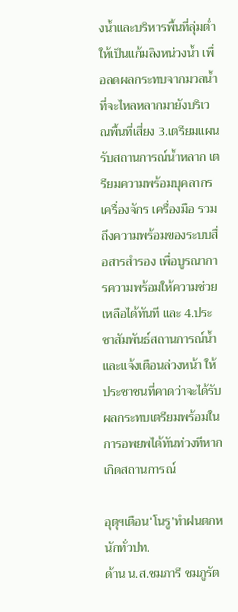งน้ำและบริหารพื้นที่ลุ่มต่ำให้เป็นแก้มลิงหน่วงน้ำ เพื่อลดผลกระทบจากมวลน้ำที่จะไหลหลากมายังบริเวณพื้นที่เสี่ยง 3.เตรียมแผนรับสถานการณ์น้ำหลาก เตรียมความพร้อมบุคลากร เครื่องจักร เครื่องมือ รวมถึงความพร้อมของระบบสื่อสารสำรอง เพื่อบูรณาการความพร้อมให้ความช่วยเหลือได้ทันที และ 4.ประชาสัมพันธ์สถานการณ์น้ำ และแจ้งเตือนล่วงหน้า ให้ประชาชนที่คาดว่าจะได้รับผลกระทบเตรียมพร้อมในการอพยพได้ทันท่วงทีหากเกิดสถานการณ์

อุตุฯเตือน‘โนรู’ทำฝนตกหนักทั่วปท.
ด้าน น.ส.ชมภารี ชมภูรัต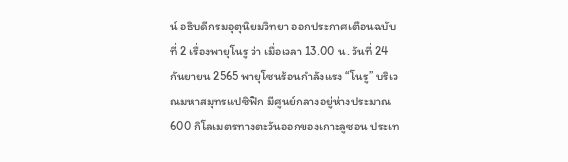น์ อธิบดีกรมอุตุนิยมวิทยา ออกประกาศเตือนฉบับที่ 2 เรื่องพายุโนรู ว่า เมื่อเวลา 13.00 น. วันที่ 24 กันยายน 2565 พายุโซนร้อนกำลังแรง “โนรู” บริเวณมหาสมุทรแปซิฟิก มีศูนย์กลางอยู่ห่างประมาณ 600 กิโลเมตรทางตะวันออกของเกาะลูซอน ประเท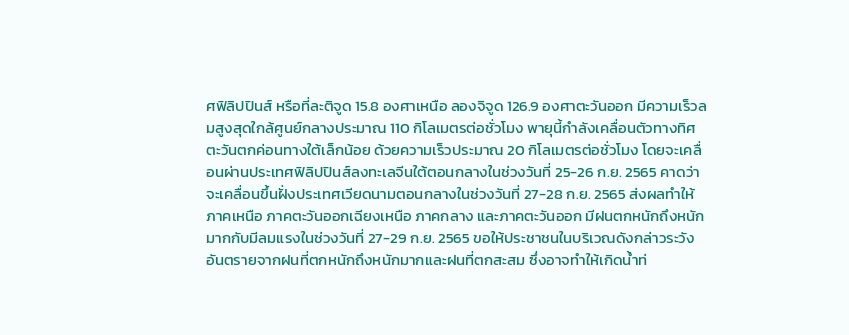ศฟิลิปปินส์ หรือที่ละติจูด 15.8 องศาเหนือ ลองจิจูด 126.9 องศาตะวันออก มีความเร็วลมสูงสุดใกล้ศูนย์กลางประมาณ 110 กิโลเมตรต่อชั่วโมง พายุนี้กำลังเคลื่อนตัวทางทิศตะวันตกค่อนทางใต้เล็กน้อย ด้วยความเร็วประมาณ 20 กิโลเมตรต่อชั่วโมง โดยจะเคลื่อนผ่านประเทศฟิลิปปินส์ลงทะเลจีนใต้ตอนกลางในช่วงวันที่ 25-26 ก.ย. 2565 คาดว่าจะเคลื่อนขึ้นฝั่งประเทศเวียดนามตอนกลางในช่วงวันที่ 27-28 ก.ย. 2565 ส่งผลทำให้ภาคเหนือ ภาคตะวันออกเฉียงเหนือ ภาคกลาง และภาคตะวันออก มีฝนตกหนักถึงหนักมากกับมีลมแรงในช่วงวันที่ 27-29 ก.ย. 2565 ขอให้ประชาชนในบริเวณดังกล่าวระวังอันตรายจากฝนที่ตกหนักถึงหนักมากและฝนที่ตกสะสม ซึ่งอาจทำให้เกิดน้ำท่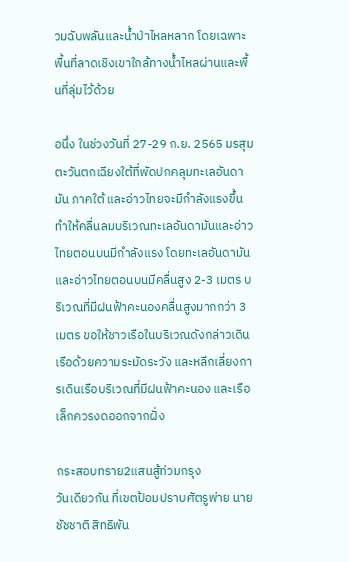วมฉับพลันและน้ำป่าไหลหลาก โดยเฉพาะพื้นที่ลาดเชิงเขาใกล้ทางน้ำไหลผ่านและพื้นที่ลุ่มไว้ด้วย

อนึ่ง ในช่วงวันที่ 27-29 ก.ย. 2565 มรสุมตะวันตกเฉียงใต้ที่พัดปกคลุมทะเลอันดามัน ภาคใต้ และอ่าวไทยจะมีกำลังแรงขึ้น ทำให้คลื่นลมบริเวณทะเลอันดามันและอ่าวไทยตอนบนมีกำลังแรง โดยทะเลอันดามันและอ่าวไทยตอนบนมีคลื่นสูง 2-3 เมตร บริเวณที่มีฝนฟ้าคะนองคลื่นสูงมากกว่า 3 เมตร ขอให้ชาวเรือในบริเวณดังกล่าวเดินเรือด้วยความระมัดระวัง และหลีกเลี่ยงการเดินเรือบริเวณที่มีฝนฟ้าคะนอง และเรือเล็กควรงดออกจากฝั่ง

กระสอบทราย2แสนสู้ท่วมกรุง
วันเดียวกัน ที่เขตป้อมปราบศัตรูพ่าย นายชัชชาติ สิทธิพัน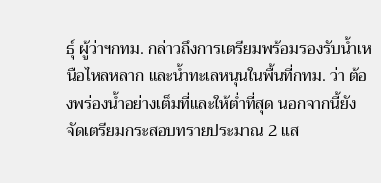ธุ์ ผู้ว่าฯกทม. กล่าวถึงการเตรียมพร้อมรองรับน้ำเหนือไหลหลาก และน้ำทะเลหนุนในพื้นที่กทม. ว่า ต้องพร่องน้ำอย่างเต็มที่และให้ต่ำที่สุด นอกจากนี้ยังจัดเตรียมกระสอบทรายประมาณ 2 แส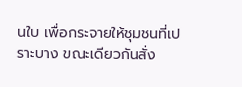นใบ เพื่อกระจายให้ชุมชนที่เปราะบาง ขณะเดียวกันสั่ง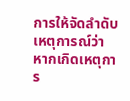การให้จัดลำดับเหตุการณ์ว่า หากเกิดเหตุการ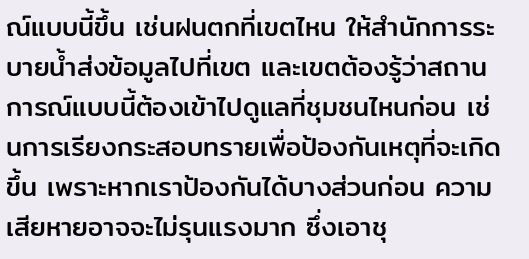ณ์แบบนี้ขึ้น เช่นฝนตกที่เขตไหน ให้สำนักการระบายน้ำส่งข้อมูลไปที่เขต และเขตต้องรู้ว่าสถานการณ์แบบนี้ต้องเข้าไปดูแลที่ชุมชนไหนก่อน เช่นการเรียงกระสอบทรายเพื่อป้องกันเหตุที่จะเกิดขึ้น เพราะหากเราป้องกันได้บางส่วนก่อน ความเสียหายอาจจะไม่รุนแรงมาก ซึ่งเอาชุ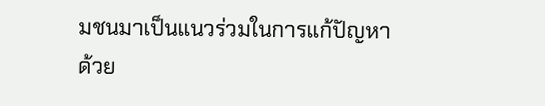มชนมาเป็นแนวร่วมในการแก้ปัญหาด้วย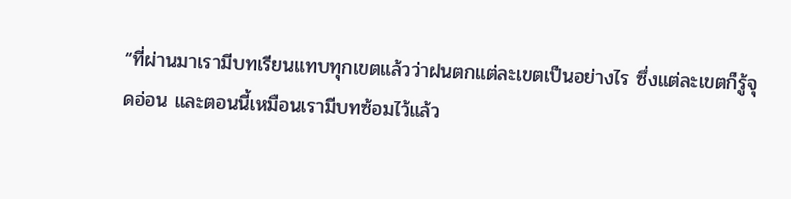“ที่ผ่านมาเรามีบทเรียนแทบทุกเขตแล้วว่าฝนตกแต่ละเขตเป็นอย่างไร ซึ่งแต่ละเขตก็รู้จุดอ่อน และตอนนี้เหมือนเรามีบทซ้อมไว้แล้ว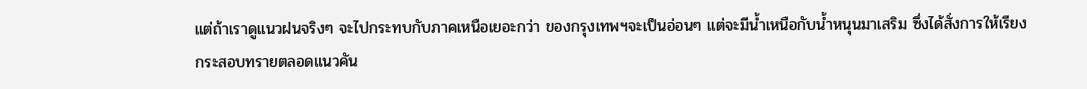แต่ถ้าเราดูแนวฝนจริงๆ จะไปกระทบกับภาคเหนือเยอะกว่า ของกรุงเทพฯจะเป็นอ่อนๆ แต่จะมีน้ำเหนือกับน้ำหนุนมาเสริม ซึ่งได้สั่งการให้เรียงกระสอบทรายตลอดแนวคัน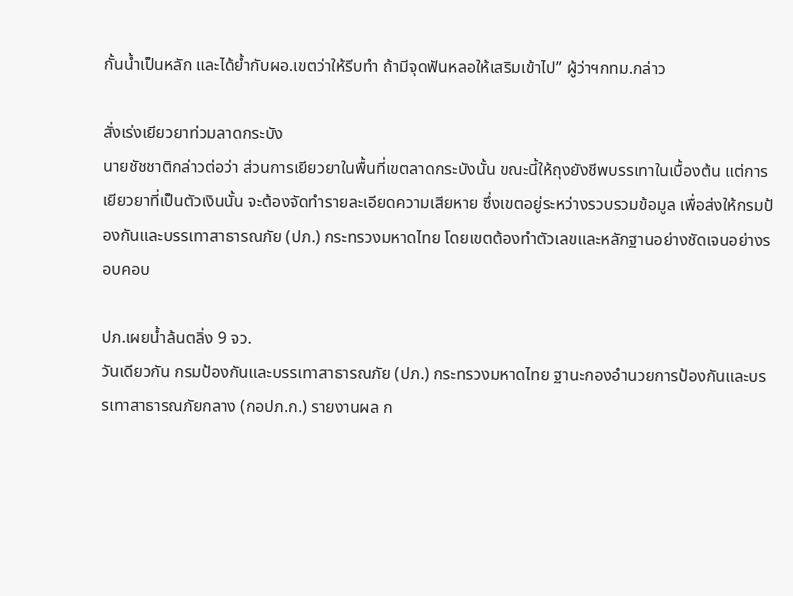กั้นน้ำเป็นหลัก และได้ย้ำกับผอ.เขตว่าให้รีบทำ ถ้ามีจุดฟันหลอให้เสริมเข้าไป” ผู้ว่าฯกทม.กล่าว

สั่งเร่งเยียวยาท่วมลาดกระบัง
นายชัชชาติกล่าวต่อว่า ส่วนการเยียวยาในพื้นที่เขตลาดกระบังนั้น ขณะนี้ให้ถุงยังชีพบรรเทาในเบื้องต้น แต่การเยียวยาที่เป็นตัวเงินนั้น จะต้องจัดทำรายละเอียดความเสียหาย ซึ่งเขตอยู่ระหว่างรวบรวมข้อมูล เพื่อส่งให้กรมป้องกันและบรรเทาสาธารณภัย (ปภ.) กระทรวงมหาดไทย โดยเขตต้องทำตัวเลขและหลักฐานอย่างชัดเจนอย่างรอบคอบ

ปภ.เผยน้ำล้นตลิ่ง 9 จว.
วันเดียวกัน กรมป้องกันและบรรเทาสาธารณภัย (ปภ.) กระทรวงมหาดไทย ฐานะกองอำนวยการป้องกันและบรรเทาสาธารณภัยกลาง (กอปภ.ก.) รายงานผล ก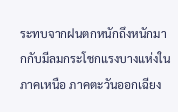ระทบจากฝนตกหนักถึงหนักมากกับมีลมกระโชกแรงบางแห่งในภาคเหนือ ภาคตะวันออกเฉียง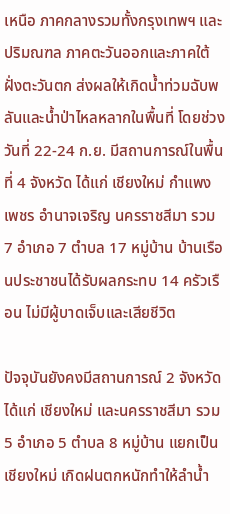เหนือ ภาคกลางรวมทั้งกรุงเทพฯ และปริมณฑล ภาคตะวันออกและภาคใต้ฝั่งตะวันตก ส่งผลให้เกิดน้ำท่วมฉับพลันและน้ำป่าไหลหลากในพื้นที่ โดยช่วงวันที่ 22-24 ก.ย. มีสถานการณ์ในพื้นที่ 4 จังหวัด ได้แก่ เชียงใหม่ กําแพงเพชร อํานาจเจริญ นครราชสีมา รวม 7 อำเภอ 7 ตำบล 17 หมู่บ้าน บ้านเรือนประชาชนได้รับผลกระทบ 14 ครัวเรือน ไม่มีผู้บาดเจ็บและเสียชีวิต

ปัจจุบันยังคงมีสถานการณ์ 2 จังหวัด ได้แก่ เชียงใหม่ และนครราชสีมา รวม 5 อำเภอ 5 ตำบล 8 หมู่บ้าน แยกเป็น เชียงใหม่ เกิดฝนตกหนักทําให้ลําน้ำ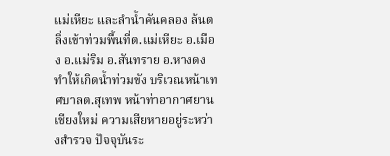แม่เหียะ และลําน้ำคันคลอง ล้นตลิ่งเข้าท่วมพื้นที่ต.แม่เหียะ อ.เมือง อ.แม่ริม อ.สันทราย อ.หางดง ทําให้เกิดน้ำท่วมขัง บริเวณหน้าเทศบาลต.สุเทพ หน้าท่าอากาศยานเชียงใหม่ ความเสียหายอยู่ระหว่างสํารวจ ปัจจุบันระ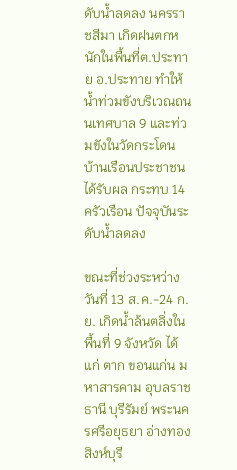ดับน้ำลดลง นครราชสีมา เกิดฝนตกหนักในพื้นที่ต.ประทาย อ.ประทาย ทำให้น้ำท่วมขังบริเวณถนนเทศบาล 9 และท่วมขังในวัดกระโดน บ้านเรือนประชาชน ได้รับผล กระทบ 14 ครัวเรือน ปัจจุบันระดับน้ำลดลง

ขณะที่ช่วงระหว่างวันที่ 13 ส.ค.-24 ก.ย. เกิดน้ำล้นตลิ่งในพื้นที่ 9 จังหวัด ได้แก่ ตาก ขอนแก่น มหาสารคาม อุบลราชธานี บุรีรัมย์ พระนครศรีอยุธยา อ่างทอง สิงห์บุรี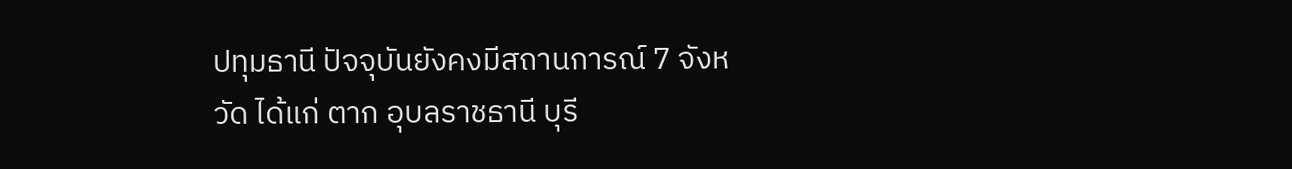ปทุมธานี ปัจจุบันยังคงมีสถานการณ์ 7 จังหวัด ได้แก่ ตาก อุบลราชธานี บุรี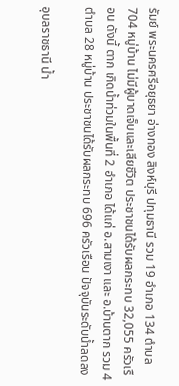รัมย์ พระนครศรีอยุธยา อ่างทอง สิงห์บุรี ปทุมธานี รวม 19 อำเภอ 134 ตำบล 704 หมู่บ้าน ไม่มีผู้บาดเจ็บและเสียชีวิต ประชาชนได้รับผลกระทบ 32,055 ครัวเรือน ดังนี้ ตาก เกิดน้ำท่วมในพื้นที่ 2 อำเภอ ได้แก่ อ.สามเงา และ อ.บ้านตาก รวม 4 ตำบล 28 หมู่บ้าน ประชาชนได้รับผลกระทบ 696 ครัวเรือน ปัจจุบันระดับน้ำลดลง

อุบลราชธานี น้ำ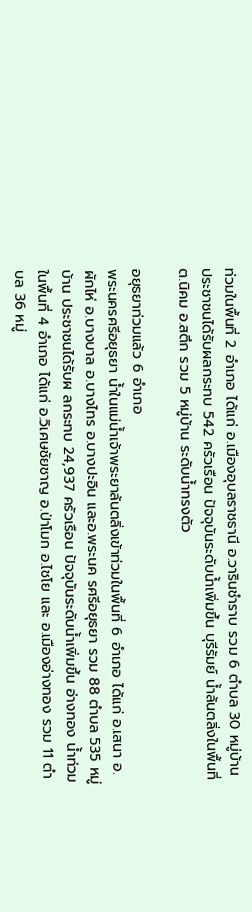ท่วมในพื้นที่ 2 อำเภอ ได้แก่ อ.เมืองอุบลราชธานี อ.วารินชำราบ รวม 6 ตำบล 30 หมู่บ้าน ประชาชนได้รับผลกระทบ 542 ครัวเรือน ปัจจุบันระดับน้ำเพิ่มขึ้น บุรีรัมย์ น้ำล้นตลิ่งในพื้นที่ ต.นิคม อ.สตึก รวม 5 หมู่บ้าน ระดับน้ำทรงตัว

อยุธยาท่วมแล้ว 6 อำเภอ
พระนครศรีอยุธยา น้ำในแม่น้ำเจ้าพระยาล้นตลิ่งเข้าท่วมในพื้นที่ 6 อำเภอ ได้แก่ อ.เสนา อ.ผักไห่ อ.บางบาล อ.บางไทร อ.บางปะอิน และอ.พระนค รศรีอยุธยา รวม 88 ตำบล 535 หมู่บ้าน ประชาชนได้รับผ ลกระทบ 24,937 ครัวเรือน ปัจจุบันระดับน้ำเพิ่มขึ้น อ่างทอง น้ำท่วมในพื้นที่ 4 อำเภอ ได้แก่ อ.วิเศษชัยชาญ อ.ป่าโมก อ.ไชโย และ อ.เมืองอ่างทอง รวม 11 ตำบล 36 หมู่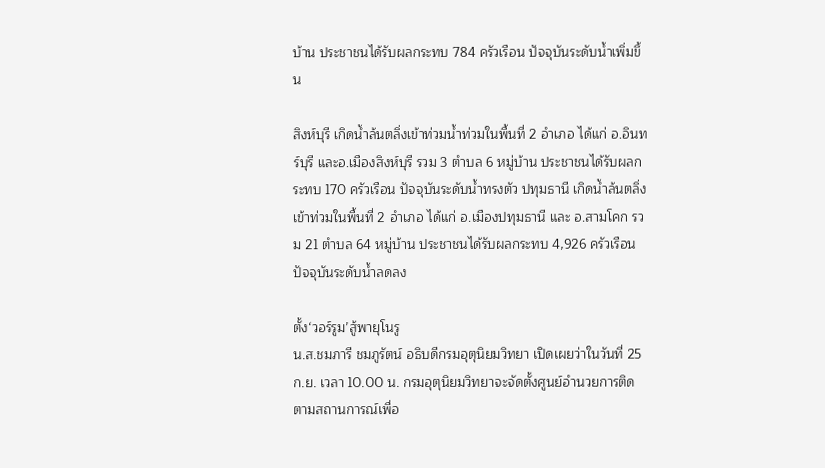บ้าน ประชาชนได้รับผลกระทบ 784 ครัวเรือน ปัจจุบันระดับน้ำเพิ่มขึ้น

สิงห์บุรี เกิดน้ำล้นตลิ่งเข้าท่วมน้ำท่วมในพื้นที่ 2 อำเภอ ได้แก่ อ.อินทร์บุรี และอ.เมืองสิงห์บุรี รวม 3 ตำบล 6 หมู่บ้าน ประชาชนได้รับผลกระทบ 170 ครัวเรือน ปัจจุบันระดับน้ำทรงตัว ปทุมธานี เกิดน้ำล้นตลิ่งเข้าท่วมในพื้นที่ 2 อำเภอ ได้แก่ อ.เมืองปทุมธานี และ อ.สามโคก รวม 21 ตำบล 64 หมู่บ้าน ประชาชนได้รับผลกระทบ 4,926 ครัวเรือน ปัจจุบันระดับน้ำลดลง

ตั้ง‘วอร์รูม’สู้พายุโนรู
น.ส.ชมภารี ชมภูรัตน์ อธิบดีกรมอุตุนิยมวิทยา เปิดเผยว่าในวันที่ 25 ก.ย. เวลา 10.00 น. กรมอุตุนิยมวิทยาจะจัดตั้งศูนย์อำนวยการติดตามสถานการณ์เพื่อ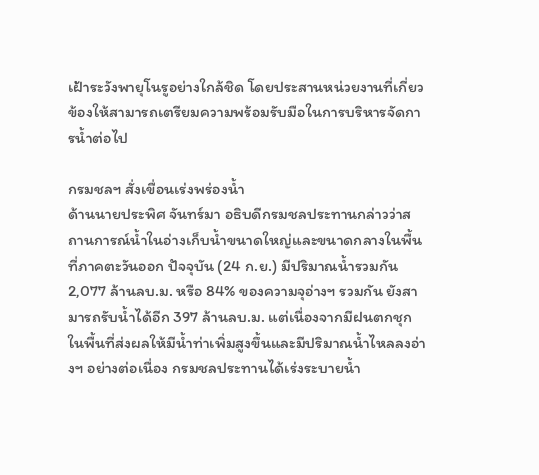เฝ้าระวังพายุโนรูอย่างใกล้ชิด โดยประสานหน่วยงานที่เกี่ยวข้องให้สามารถเตรียมความพร้อมรับมือในการบริหารจัดการน้ำต่อไป

กรมชลฯ สั่งเขื่อนเร่งพร่องน้ำ
ด้านนายประพิศ จันทร์มา อธิบดีกรมชลประทานกล่าวว่าสถานการณ์น้ำในอ่างเก็บน้ำขนาดใหญ่และขนาดกลางในพื้นที่ภาคตะวันออก ปัจจุบัน (24 ก.ย.) มีปริมาณน้ำรวมกัน 2,077 ล้านลบ.ม. หรือ 84% ของความจุอ่างฯ รวมกัน ยังสามารถรับน้ำได้อีก 397 ล้านลบ.ม. แต่เนื่องจากมีฝนตกชุกในพื้นที่ส่งผลให้มีน้ำท่าเพิ่มสูงขึ้นและมีปริมาณน้ำไหลลงอ่างฯ อย่างต่อเนื่อง กรมชลประทานได้เร่งระบายน้ำ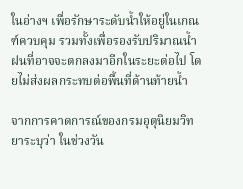ในอ่างฯ เพื่อรักษาระดับน้ำให้อยู่ในเกณฑ์ควบคุม รวมทั้งเพื่อรองรับปริมาณน้ำฝนที่อาจจะตกลงมาอีกในระยะต่อไป โดยไม่ส่งผลกระทบต่อพื้นที่ด้านท้ายน้ำ

จากการคาดการณ์ของกรมอุตุนิยมวิทยาระบุว่า ในช่วงวัน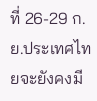ที่ 26-29 ก.ย.ประเทศไทยจะยังคงมี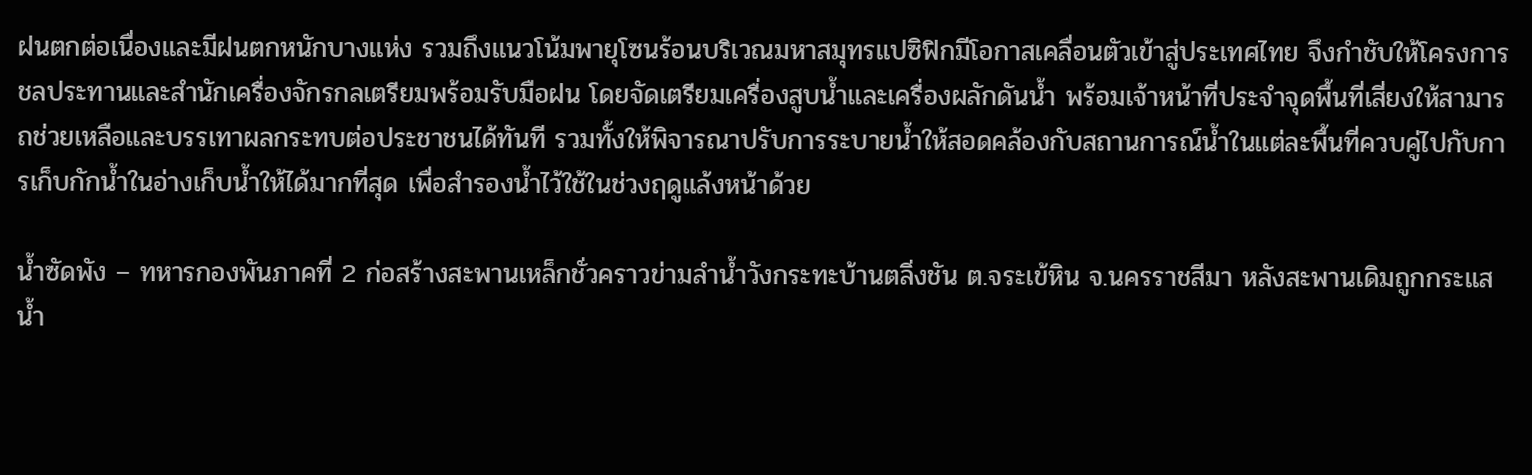ฝนตกต่อเนื่องและมีฝนตกหนักบางแห่ง รวมถึงแนวโน้มพายุโซนร้อนบริเวณมหาสมุทรแปซิฟิกมีโอกาสเคลื่อนตัวเข้าสู่ประเทศไทย จึงกำชับให้โครงการชลประทานและสำนักเครื่องจักรกลเตรียมพร้อมรับมือฝน โดยจัดเตรียมเครื่องสูบน้ำและเครื่องผลักดันน้ำ พร้อมเจ้าหน้าที่ประจำจุดพื้นที่เสี่ยงให้สามารถช่วยเหลือและบรรเทาผลกระทบต่อประชาชนได้ทันที รวมทั้งให้พิจารณาปรับการระบายน้ำให้สอดคล้องกับสถานการณ์น้ำในแต่ละพื้นที่ควบคู่ไปกับการเก็บกักน้ำในอ่างเก็บน้ำให้ได้มากที่สุด เพื่อสำรองน้ำไว้ใช้ในช่วงฤดูแล้งหน้าด้วย

น้ำซัดพัง – ทหารกองพันภาคที่ 2 ก่อสร้างสะพานเหล็กชั่วคราวข่ามลำน้ำวังกระทะบ้านตลิ่งชัน ต.จระเข้หิน จ.นครราชสีมา หลังสะพานเดิมถูกกระแสน้ำ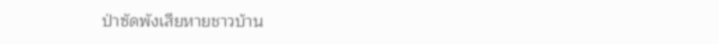ป่าซัดพังเสียหายชาวบ้าน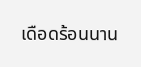เดือดร้อนนาน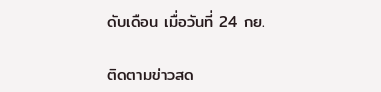ดับเดือน เมื่อวันที่ 24 กย.

ติดตามข่าวสด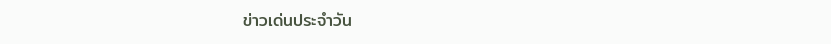ข่าวเด่นประจำวัน